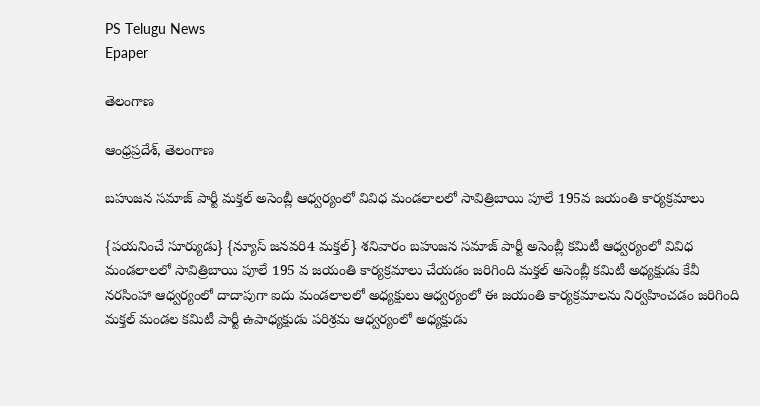PS Telugu News
Epaper

తెలంగాణ

ఆంధ్రప్రదేశ్, తెలంగాణ

బహుజన సమాజ్ పార్టీ మక్తల్ అసెంబ్లీ ఆధ్వర్యంలో వివిధ మండలాలలో సావిత్రిబాయి పూలే 195వ జయంతి కార్యక్రమాలు

{పయనించే సూర్యుడు} {న్యూస్ జనవరి4 మక్తల్} శనివారం బహుజన సమాజ్ పార్టీ అసెంబ్లీ కమిటీ ఆధ్వర్యంలో వివిధ మండలాలలో సావిత్రిబాయి పూలే 195 వ జయంతి కార్యక్రమాలు చేయడం జరిగింది మక్తల్ అసెంబ్లీ కమిటీ అధ్యక్షుడు కేవీ నరసింహా ఆధ్వర్యంలో దాదాపుగా ఐదు మండలాలలో అధ్యక్షులు ఆధ్వర్యంలో ఈ జయంతి కార్యక్రమాలను నిర్వహించడం జరిగింది మక్తల్ మండల కమిటీ పార్టీ ఉపాధ్యక్షుడు పరిశ్రమ ఆధ్వర్యంలో అధ్యక్షుడు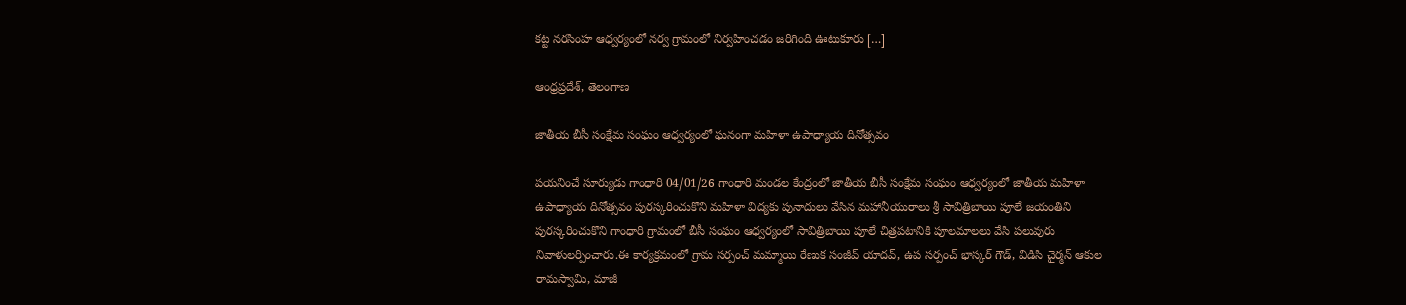కట్ట నరసింహ ఆధ్వర్యంలో నర్వ గ్రామంలో నిర్వహించడం జరిగింది ఊటుకూరు […]

ఆంధ్రప్రదేశ్, తెలంగాణ

జాతీయ బీసీ సంక్షేమ సంఘం ఆధ్వర్యంలో ఘనంగా మహిళా ఉపాధ్యాయ దినోత్సవం

పయనించే సూర్యుడు గాంధారి 04/01/26 గాంధారి మండల కేంద్రంలో జాతీయ బీసీ సంక్షేమ సంఘం ఆధ్వర్యంలో జాతీయ మహిళా ఉపాధ్యాయ దినోత్సవం పురస్కరించుకొని మహిళా విద్యకు పునాదులు వేసిన మహానీయురాలు శ్రీ సావిత్రిబాయి పూలే జయంతిని పురస్కరించుకొని గాంధారి గ్రామంలో బీసీ సంఘం ఆధ్వర్యంలో సావిత్రిబాయి పూలే చిత్రపటానికి పూలమాలలు వేసి పలువురు నివాళులర్పించారు.ఈ కార్యక్రమంలో గ్రామ సర్పంచ్ మమ్మాయి రేణుక సంజీవ్ యాదవ్, ఉప సర్పంచ్ భాస్కర్ గౌడ్, విడిసి చైర్మన్ ఆకుల రామస్వామి, మాజీ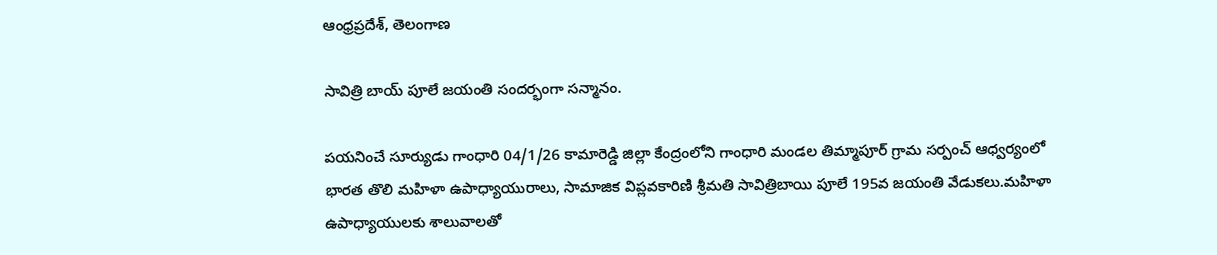ఆంధ్రప్రదేశ్, తెలంగాణ

సావిత్రి బాయ్ పూలే జయంతి సందర్భంగా సన్మానం.

పయనించే సూర్యుడు గాంధారి 04/1/26 కామారెడ్డి జిల్లా కేంద్రంలోని గాంధారి మండల తిమ్మాపూర్ గ్రామ సర్పంచ్ ఆధ్వర్యంలో భారత తొలి మహిళా ఉపాధ్యాయురాలు, సామాజిక విప్లవకారిణి శ్రీమతి సావిత్రిబాయి పూలే 195వ జయంతి వేడుకలు.మహిళా ఉపాధ్యాయులకు శాలువాలతో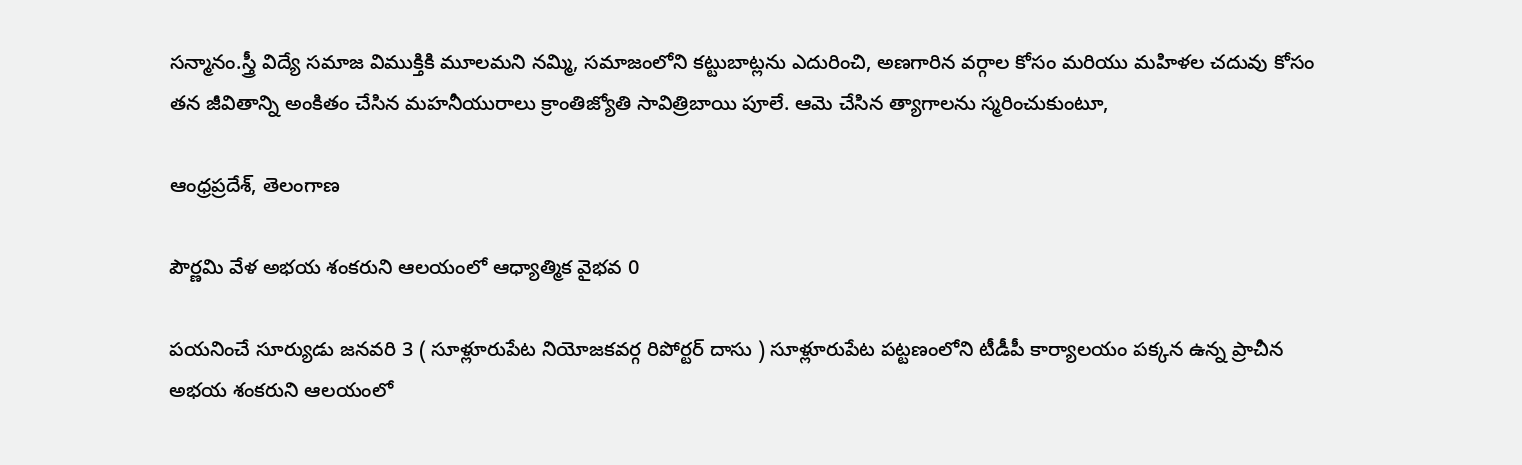సన్మానం.స్త్రీ విద్యే సమాజ విముక్తికి మూలమని నమ్మి, సమాజంలోని కట్టుబాట్లను ఎదురించి, అణగారిన వర్గాల కోసం మరియు మహిళల చదువు కోసం తన జీవితాన్ని అంకితం చేసిన మహనీయురాలు క్రాంతిజ్యోతి సావిత్రిబాయి పూలే. ఆమె చేసిన త్యాగాలను స్మరించుకుంటూ,

ఆంధ్రప్రదేశ్, తెలంగాణ

పౌర్ణమి వేళ అభయ శంకరుని ఆలయంలో ఆధ్యాత్మిక వైభవ 0

పయనించే సూర్యుడు జనవరి 3 ( సూళ్లూరుపేట నియోజకవర్గ రిపోర్టర్ దాసు ) సూళ్లూరుపేట పట్టణంలోని టీడీపీ కార్యాలయం పక్కన ఉన్న ప్రాచీన అభయ శంకరుని ఆలయంలో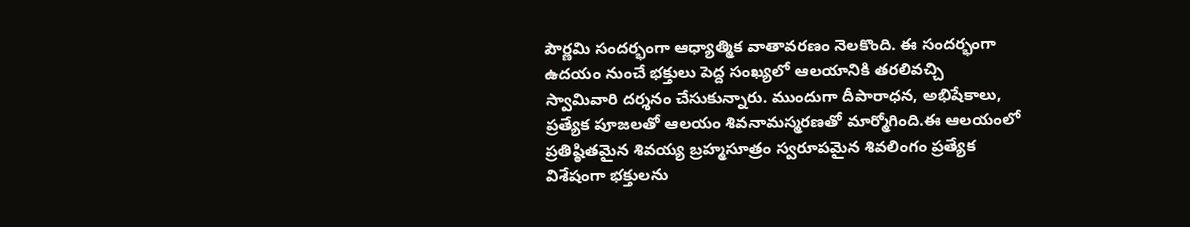పౌర్ణమి సందర్భంగా ఆధ్యాత్మిక వాతావరణం నెలకొంది. ఈ సందర్భంగా ఉదయం నుంచే భక్తులు పెద్ద సంఖ్యలో ఆలయానికి తరలివచ్చి స్వామివారి దర్శనం చేసుకున్నారు. ముందుగా దీపారాధన, అభిషేకాలు, ప్రత్యేక పూజలతో ఆలయం శివనామస్మరణతో మార్మోగింది.ఈ ఆలయంలో ప్రతిష్ఠితమైన శివయ్య బ్రహ్మసూత్రం స్వరూపమైన శివలింగం ప్రత్యేక విశేషంగా భక్తులను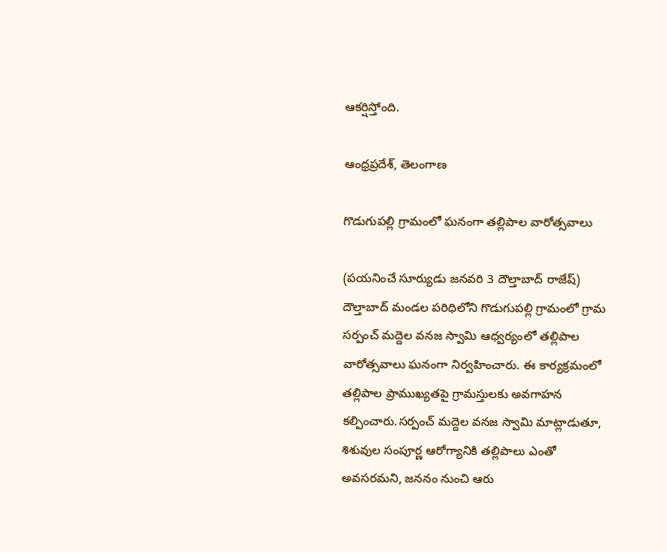ఆకర్షిస్తోంది.

ఆంధ్రప్రదేశ్, తెలంగాణ

గొడుగుపల్లి గ్రామంలో ఘనంగా తల్లిపాల వారోత్సవాలు

(పయనించే సూర్యుడు జనవరి 3 దౌల్తాబాద్ రాజేష్) దౌల్తాబాద్ మండల పరిధిలోని గొడుగుపల్లి గ్రామంలో గ్రామ సర్పంచ్ మద్దెల వనజ స్వామి ఆధ్వర్యంలో తల్లిపాల వారోత్సవాలు ఘనంగా నిర్వహించారు. ఈ కార్యక్రమంలో తల్లిపాల ప్రాముఖ్యతపై గ్రామస్తులకు అవగాహన కల్పించారు.సర్పంచ్ మద్దెల వనజ స్వామి మాట్లాడుతూ, శిశువుల సంపూర్ణ ఆరోగ్యానికి తల్లిపాలు ఎంతో అవసరమని, జననం నుంచి ఆరు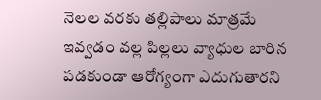నెలల వరకు తల్లిపాలు మాత్రమే ఇవ్వడం వల్ల పిల్లలు వ్యాధుల బారిన పడకుండా ఆరోగ్యంగా ఎదుగుతారని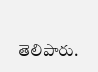తెలిపారు.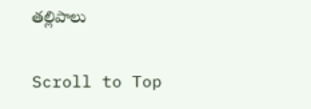తల్లిపాలు

Scroll to Top